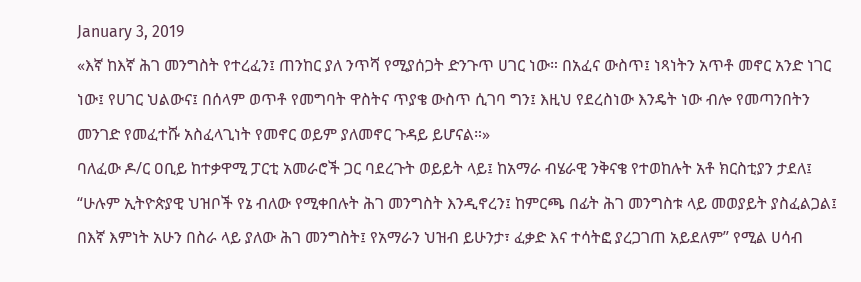January 3, 2019
«እኛ ከእኛ ሕገ መንግስት የተረፈን፤ ጠንከር ያለ ንጥሻ የሚያሰጋት ድንጉጥ ሀገር ነው። በአፈና ውስጥ፤ ነጻነትን አጥቶ መኖር አንድ ነገር ነው፤ የሀገር ህልውና፤ በሰላም ወጥቶ የመግባት ዋስትና ጥያቄ ውስጥ ሲገባ ግን፤ እዚህ የደረስነው እንዴት ነው ብሎ የመጣንበትን መንገድ የመፈተሹ አስፈላጊነት የመኖር ወይም ያለመኖር ጉዳይ ይሆናል።»
ባለፈው ዶ/ር ዐቢይ ከተቃዋሚ ፓርቲ አመራሮች ጋር ባደረጉት ወይይት ላይ፤ ከአማራ ብሄራዊ ንቅናቄ የተወከሉት አቶ ክርስቲያን ታደለ፤ “ሁሉም ኢትዮጵያዊ ህዝቦች የኔ ብለው የሚቀበሉት ሕገ መንግስት እንዲኖረን፤ ከምርጫ በፊት ሕገ መንግስቱ ላይ መወያይት ያስፈልጋል፤ በእኛ እምነት አሁን በስራ ላይ ያለው ሕገ መንግስት፤ የአማራን ህዝብ ይሁንታ፣ ፈቃድ እና ተሳትፎ ያረጋገጠ አይደለም” የሚል ሀሳብ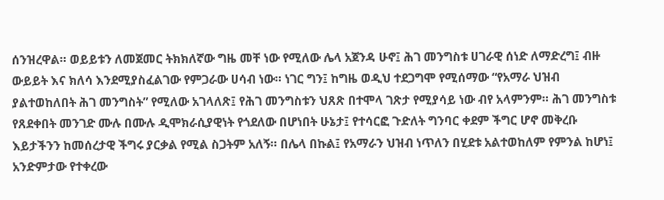ሰንዝረዋል። ወይይቱን ለመጀመር ትክክለኛው ግዜ መቸ ነው የሚለው ሌላ አጀንዳ ሁኖ፤ ሕገ መንግስቱ ሀገራዊ ሰነድ ለማድረግ፤ ብዙ ውይይት እና ክለሳ እንደሚያስፈልገው የምጋራው ሀሳብ ነው። ነገር ግን፤ ከግዜ ወዲህ ተደጋግሞ የሚሰማው “የአማራ ህዝብ ያልተወከለበት ሕገ መንግስት” የሚለው አገላለጽ፤ የሕገ መንግስቱን ህጸጽ በተሞላ ገጽታ የሚያሳይ ነው ብየ አላምንም። ሕገ መንግስቱ የጸደቀበት መንገድ ሙሉ በሙሉ ዲሞክራሲያዊነት የጎደለው በሆነበት ሁኔታ፤ የተሳርፎ ጉድለት ግንባር ቀደም ችግር ሆኖ መቅረቡ እይታችንን ከመሰረታዊ ችግሩ ያርቃል የሚል ስጋትም አለኝ። በሌላ በኩል፤ የአማራን ህዝብ ነጥለን በሂደቱ አልተወከለም የምንል ከሆነ፤ አንድምታው የተቀረው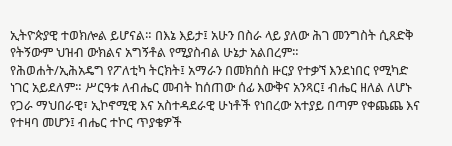ኢትዮጵያዊ ተወክሎል ይሆናል። በእኔ እይታ፤ አሁን በስራ ላይ ያለው ሕገ መንግስት ሲጸድቅ የትኝውም ህዝብ ውክልና አግኝቶል የሚያስብል ሁኔታ አልበረም።
የሕወሐት/ኢሕአዴግ የፖለቲካ ትርክት፤ አማራን በመክሰስ ዙርያ የተቃኘ እንደነበር የሚካድ ነገር አይደለም። ሥርዓቱ ለብሔር መብት ከሰጠው ሰፊ እውቅና አንጻር፤ ብሔር ዘለል ለሆኑ የጋራ ማህበራዊ፣ ኢኮኖሚዊ እና አስተዳደራዊ ሁነቶች የነበረው አተያይ በጣም የቀጨጨ እና የተዛባ መሆን፤ ብሔር ተኮር ጥያቄዎች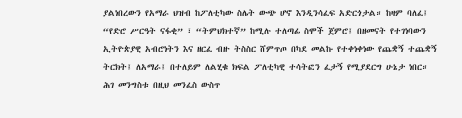ያልነበረውን የአማራ ህዝብ ከፖለቲካው ስሌት ውጭ ሆኖ እንዲንሳፈፍ አድርጎታል። ከዛም ባለፈ፤ “የድሮ ሥርዓት ናፋቂ” ፣ “ትምህክተኛ” ከሚሉ ተለጣፊ ስሞች ጀምሮ፤ በዘመናት የተገነባውን ኢትዮጵያዊ አብሮነትን እና ዘርፈ ብዙ ትስስር ሸምጥጦ በካደ መልኩ የተቀነቀነው የጨቋኝ ተጨቋኝ ትርክት፤ ለአማራ፤ በተለይም ለልሂቁ ክፍል ፖለቲካዊ ተሳትፎን ፈታኝ የሚያደርግ ሁኔታ ነበር። ሕገ መንግስቱ በዚህ መንፈስ ውስጥ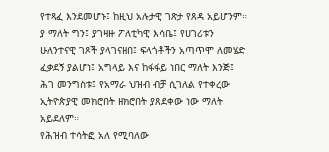የተጻፈ እንደመሆኑ፤ ከዚህ አሉታዊ ገጽታ የጸዳ አይሆንም። ያ ማለት ግን፤ ያገዛዙ ፖለቲካዊ እሳቤ፤ የሀገሪቱን ሁለንተናዊ ገጾች ያላገናዘበ፤ ፍላጎቶችን አጣጥሞ ለመሄድ ፈቃደኝ ያልሆነ፤ አግላይ እና ከፋፋይ ነበር ማለት እንጅ፤ ሕገ መንግስቱ፤ የአማራ ህዝብ ብቻ ሲገለል የተቀረው ኢትዮጵያዊ መክሮበት ዘክሮበት ያጸደቀው ነው ማለት አይደለም።
የሕዝብ ተሳትፎ አለ የሚባለው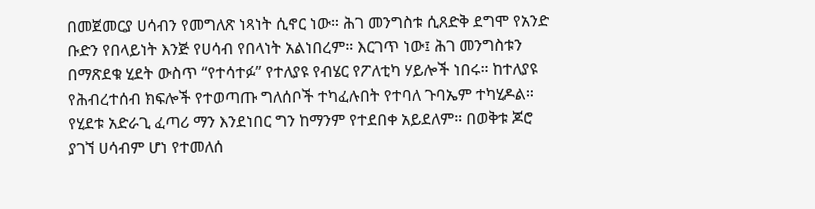በመጀመርያ ሀሳብን የመግለጽ ነጻነት ሲኖር ነው። ሕገ መንግስቱ ሲጸድቅ ደግሞ የአንድ ቡድን የበላይነት እንጅ የሀሳብ የበላነት አልነበረም። እርገጥ ነው፤ ሕገ መንግስቱን በማጽደቁ ሂደት ውስጥ “የተሳተፉ” የተለያዩ የብሄር የፖለቲካ ሃይሎች ነበሩ። ከተለያዩ የሕብረተሰብ ክፍሎች የተወጣጡ ግለሰቦች ተካፈሉበት የተባለ ጉባኤም ተካሂዶል። የሂደቱ አድራጊ ፈጣሪ ማን እንደነበር ግን ከማንም የተደበቀ አይደለም። በወቅቱ ጆሮ ያገኘ ሀሳብም ሆነ የተመለሰ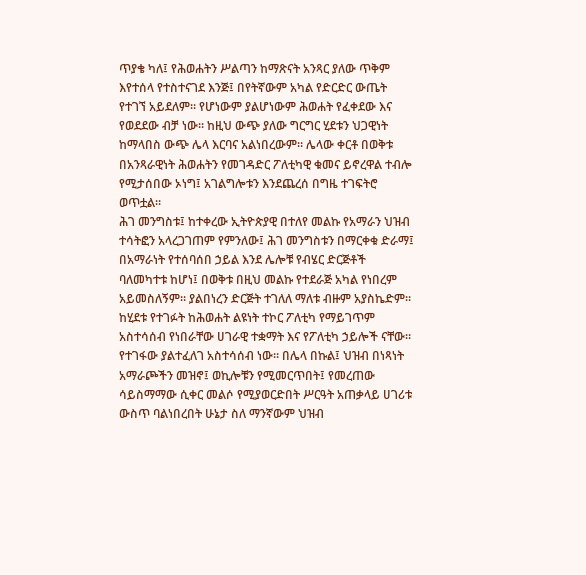ጥያቄ ካለ፤ የሕወሐትን ሥልጣን ከማጽናት አንጻር ያለው ጥቅም እየተሰላ የተስተናገደ እንጅ፤ በየትኛውም አካል የድርድር ውጤት የተገኘ አይደለም። የሆነውም ያልሆነውም ሕወሐት የፈቀደው እና የወደደው ብቻ ነው። ከዚህ ውጭ ያለው ግርግር ሂደቱን ህጋዊነት ከማላበስ ውጭ ሌላ እርባና አልነበረውም። ሌላው ቀርቶ በወቅቱ በአንጻራዊነት ሕወሐትን የመገዳድር ፖለቲካዊ ቁመና ይኖረዋል ተብሎ የሚታሰበው ኦነግ፤ አገልግሎቱን እንደጨረሰ በግዜ ተገፍትሮ ወጥቷል።
ሕገ መንግስቱ፤ ከተቀረው ኢትዮጵያዊ በተለየ መልኩ የአማራን ህዝብ ተሳትፎን አላረጋገጠም የምንለው፤ ሕገ መንግስቱን በማርቀቁ ድራማ፤ በአማራነት የተሰባሰበ ኃይል እንደ ሌሎቹ የብሄር ድርጅቶች ባለመካተቱ ከሆነ፤ በወቅቱ በዚህ መልኩ የተደራጅ አካል የነበረም አይመስለኝም። ያልበነረን ድርጅት ተገለለ ማለቱ ብዙም አያስኬድም። ከሂደቱ የተገፉት ከሕወሐት ልዩነት ተኮር ፖለቲካ የማይገጥም አስተሳሰብ የነበራቸው ሀገራዊ ተቋማት እና የፖለቲካ ኃይሎች ናቸው። የተገፋው ያልተፈለገ አስተሳሰብ ነው። በሌላ በኩል፤ ህዝብ በነጻነት አማራጮችን መዝኖ፤ ወኪሎቹን የሚመርጥበት፤ የመረጠው ሳይስማማው ሲቀር መልሶ የሚያወርድበት ሥርዓት አጠቃላይ ሀገሪቱ ውስጥ ባልነበረበት ሁኔታ ስለ ማንኛውም ህዝብ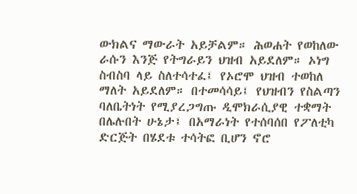ውክልና ማውራት አይቻልም። ሕወሐት የወከለው ራሱን እንጅ የትግራይን ህዝብ አይደለም። ኦነግ ስብስባ ላይ ስለተሳተፈ፤ የኦሮሞ ህዝብ ተወከለ ማለት አይደለም። በተመሳሳይ፤ የህዝብን የስልጣን ባለቤትነት የሚያረጋግጡ ዲሞክራሲያዊ ተቋማት በሌሉበት ሁኔታ፤ በአማራነት የተሰባሰበ የፖለቲካ ድርጅት በሄደቱ ተሳትፎ ቢሆን ኖሮ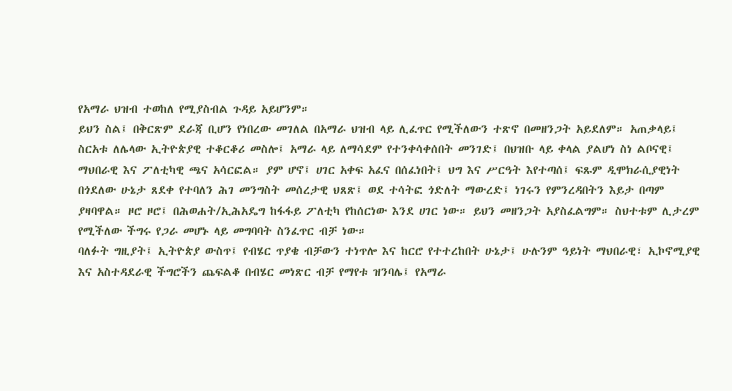የአማራ ህዝብ ተወከለ የሚያስብል ጉዳይ አይሆንም።
ይህን ስል፤ በቅርጽም ደራጃ ቢሆን የነበረው መገለል በአማራ ህዝብ ላይ ሊፈጥር የሚችለውን ተጽኖ በመዘንጋት አይደለም። አጠቃላይ፤ ስርአቱ ለሌላው ኢትዮጵያዊ ተቆርቆሪ መስሎ፤ አማራ ላይ ለማሳደም የተንቀሳቀሰበት መንገድ፤ በህዝቡ ላይ ቀላል ያልሆነ ስነ ልቦናዊ፤ ማህበራዊ እና ፖለቲካዊ ጫና አሳርፎል። ያም ሆኖ፤ ሀገር አቀፍ አፈና በሰፈነበት፤ ህግ እና ሥርዓት እየተጣሰ፤ ፍጹም ዲሞክራሲያዊነት በጎደለው ሁኔታ ጸደቀ የተባለን ሕገ መንግስት መሰረታዊ ህጸጽ፤ ወደ ተሳትፎ ጎድለት ማውረድ፤ ነገሩን የምንረዳበትን እይታ በጣም ያዛባዋል። ዞሮ ዞሮ፤ በሕወሐት/ኢሕአዴግ ከፋፋይ ፖለቲካ የከሰርነው እንደ ሀገር ነው። ይህን መዘንጋት አያስፈልግም። ስህተቱም ሊታረም የሚችለው ችግሩ የጋራ መሆኑ ላይ መግባባት ስንፈጥር ብቻ ነው።
ባለፉት ግዚያት፤ ኢትዮጵያ ውስጥ፤ የብሄር ጥያቄ ብቻውን ተነጥሎ እና ከርሮ የተተረከበት ሁኔታ፤ ሁሉንም ዓይነት ማህበራዊ፣ ኢኮኖሚያዊ እና አስተዳደራዊ ችግሮችን ጨፍልቆ በብሄር መነጽር ብቻ የማየቱ ዝንባሌ፤ የአማራ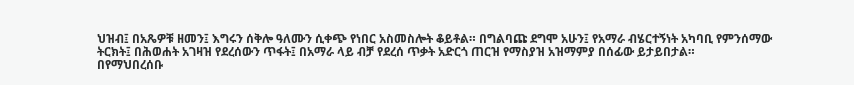ህዝብ፤ በአጼዎቹ ዘመን፤ እግሩን ሰቅሎ ዓለሙን ሲቀጭ የነበር አስመስሎት ቆይቶል። በግልባጩ ደግሞ አሁን፤ የአማራ ብሄርተኝነት አካባቢ የምንሰማው ትርክት፤ በሕወሐት አገዛዝ የደረሰውን ጥፋት፤ በአማራ ላይ ብቻ የደረሰ ጥቃት አድርጎ ጠርዝ የማስያዝ አዝማምያ በሰፊው ይታይበታል።
በየማህበረሰቡ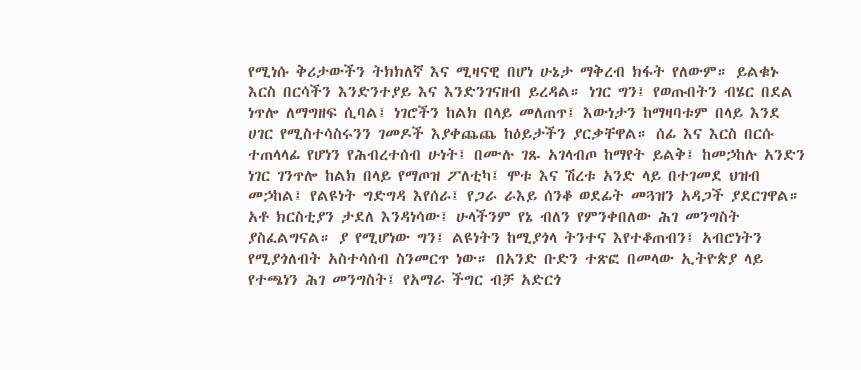የሚነሱ ቅሪታውችን ትክክለኛ እና ሚዛናዊ በሆነ ሁኔታ ማቅረብ ክፋት የለውም። ይልቁኑ እርስ በርሳችን እንድንተያይ እና እንድንገናዘብ ይረዳል። ነገር ግን፤ የወጡበትን ብሄር በደል ነጥሎ ለማግዘፍ ሲባል፤ ነገሮችን ከልክ በላይ መለጠጥ፤ እውነታን ከማዛባቱም በላይ እንደ ሀገር የሚስተሳስሩንን ገመዶች እያቀጨጨ ከዕይታችን ያርቃቸዋል። ሰፊ እና እርስ በርሱ ተጠላላፊ የሆነን የሕብረተሰብ ሁነት፤ በሙሉ ገጹ አገላብጦ ከማየት ይልቅ፤ ከመኃከሉ አንድን ነገር ገንጥሎ ከልክ በላይ የማጦዝ ፖለቲካ፤ ሞቱ እና ሽረቱ አንድ ላይ በተገመደ ህዝብ መኃከል፤ የልዩነት ግድግዳ እየሰራ፤ የጋራ ራእይ ሰንቆ ወደፊት መጓዝን አዳጋች ያደርገዋል። አቶ ክርስቲያን ታደለ እንዳነሳው፤ ሁላችንም የኔ ብለን የምንቀበለው ሕገ መንግስት ያስፈልግናል። ያ የሚሆነው ግን፤ ልዩነትን ከሚያጎላ ትንተና እየተቆጠብን፤ አብሮነትን የሚያጎለብት አስተሳሰብ ስንመርጥ ነው። በአንድ ቡድን ተጽፎ በመላው ኢትዮጵያ ላይ የተጫነን ሕገ መንግስት፤ የአማራ ችግር ብቻ አድርጎ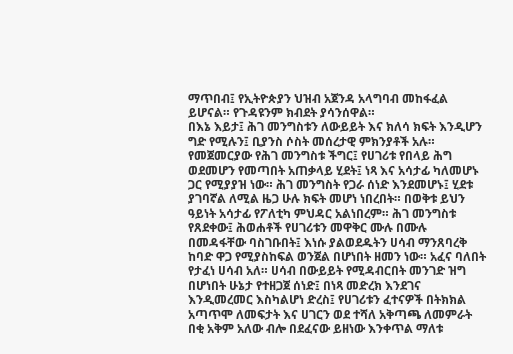ማጥበብ፤ የኢትዮጵያን ህዝብ አጀንዳ አላግባብ መከፋፈል ይሆናል። የጉዳዩንም ክብደት ያሳንሰዋል።
በእኔ እይታ፤ ሕገ መንግስቱን ለውይይት እና ክለሳ ክፍት እንዲሆን ግድ የሚሉን፤ ቢያንስ ሶስት መሰረታዊ ምክንያቶች አሉ። የመጀመርያው የሕገ መንግስቱ ችግር፤ የሀገሪቱ የበላይ ሕግ ወደመሆን የመጣበት አጠቃላይ ሂደት፤ ነጻ እና አሳታፊ ካለመሆኑ ጋር የሚያያዝ ነው። ሕገ መንግስት የጋራ ሰነድ እንደመሆኑ፤ ሂደቱ ያገባኛል ለሚል ዜጋ ሁሉ ክፍት መሆነ ነበረበት። በወቅቱ ይህን ዓይነት አሳታፊ የፖለቲካ ምህዳር አልነበረም። ሕገ መንግስቱ የጸደቀው፤ ሕወሐቶች የሀገሪቱን መዋቅር ሙሉ በሙሉ በመዳፋቸው ባስገቡበት፤ እነሱ ያልወደዱትን ሀሳብ ማንጸባረቅ ከባድ ዋጋ የሚያስከፍል ወንጀል በሆነበት ዘመን ነው። አፈና ባለበት የታፈነ ሀሳብ አለ። ሀሳብ በውይይት የሚዳብርበት መንገድ ዝግ በሆነበት ሁኔታ የተዘጋጀ ሰነድ፤ በነጻ መድረክ እንደገና እንዲመረመር እስካልሆነ ድረስ፤ የሀገሪቱን ፈተናዎች በትክክል አጣጥሞ ለመፍታት እና ሀገርን ወደ ተሻለ አቅጣጫ ለመምራት በቂ አቅም አለው ብሎ በደፈናው ይዘነው እንቀጥል ማለቱ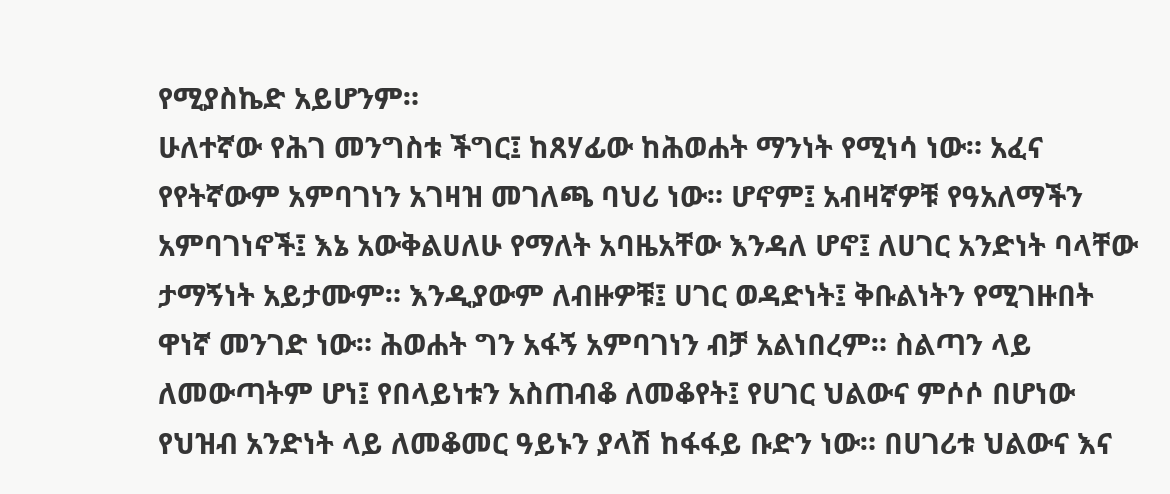የሚያስኬድ አይሆንም።
ሁለተኛው የሕገ መንግስቱ ችግር፤ ከጸሃፊው ከሕወሐት ማንነት የሚነሳ ነው። አፈና የየትኛውም አምባገነን አገዛዝ መገለጫ ባህሪ ነው። ሆኖም፤ አብዛኛዎቹ የዓአለማችን አምባገነኖች፤ እኔ አውቅልሀለሁ የማለት አባዜአቸው እንዳለ ሆኖ፤ ለሀገር አንድነት ባላቸው ታማኝነት አይታሙም። እንዲያውም ለብዙዎቹ፤ ሀገር ወዳድነት፤ ቅቡልነትን የሚገዙበት ዋነኛ መንገድ ነው። ሕወሐት ግን አፋኝ አምባገነን ብቻ አልነበረም። ስልጣን ላይ ለመውጣትም ሆነ፤ የበላይነቱን አስጠብቆ ለመቆየት፤ የሀገር ህልውና ምሶሶ በሆነው የህዝብ አንድነት ላይ ለመቆመር ዓይኑን ያላሽ ከፋፋይ ቡድን ነው። በሀገሪቱ ህልውና እና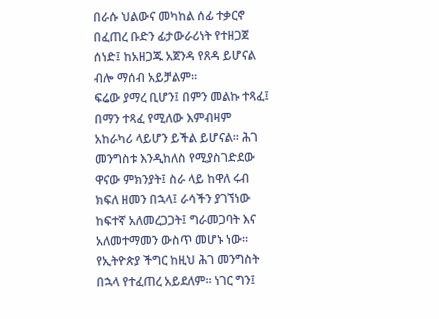በራሱ ህልውና መካከል ሰፊ ተቃርኖ በፈጠረ ቡድን ፊታውራሪነት የተዘጋጀ ሰነድ፤ ከአዘጋጁ አጀንዳ የጸዳ ይሆናል ብሎ ማሰብ አይቻልም።
ፍሬው ያማረ ቢሆን፤ በምን መልኩ ተጻፈ፤ በማን ተጻፈ የሚለው እምብዛም አከራካሪ ላይሆን ይችል ይሆናል። ሕገ መንግስቱ እንዲከለስ የሚያስገድደው ዋናው ምክንያት፤ ስራ ላይ ከዋለ ሩብ ክፍለ ዘመን በኋላ፤ ራሳችን ያገኘነው ከፍተኛ አለመረጋጋት፤ ግራመጋባት እና አለመተማመን ውስጥ መሆኑ ነው። የኢትዮጵያ ችግር ከዚህ ሕገ መንግስት በኋላ የተፈጠረ አይደለም። ነገር ግን፤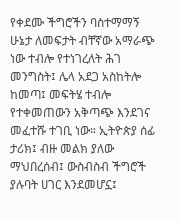የቀደሙ ችግሮችን ባስተማማኝ ሁኔታ ለመፍታት ብቸኛው አማራጭ ነው ተብሎ የተነገረለት ሕገ መንግስት፤ ሌላ አደጋ አስከትሎ ከመጣ፤ መፍትሄ ተብሎ የተቀመጠውን አቅጣጭ እንደገና መፈተሹ ተገቢ ነው። ኢትዮጵያ ሰፊ ታሪክ፤ ብዙ መልክ ያለው ማህበረሰብ፤ ውስብስብ ችግሮች ያሉባት ሀገር እንደመሆኗ፤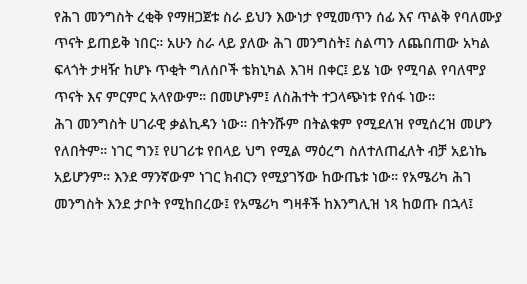የሕገ መንግስት ረቂቅ የማዘጋጀቱ ስራ ይህን እውነታ የሚመጥን ሰፊ እና ጥልቅ የባለሙያ ጥናት ይጠይቅ ነበር። አሁን ስራ ላይ ያለው ሕገ መንግስት፤ ስልጣን ለጨበጠው አካል ፍላጎት ታዛዥ ከሆኑ ጥቂት ግለሰቦች ቴክኒካል እገዛ በቀር፤ ይሄ ነው የሚባል የባለሞያ ጥናት እና ምርምር አላየውም። በመሆኑም፤ ለስሕተት ተጋላጭነቱ የሰፋ ነው።
ሕገ መንግስት ሀገራዊ ቃልኪዳን ነው። በትንሹም በትልቁም የሚደለዝ የሚሰረዝ መሆን የለበትም። ነገር ግን፤ የሀገሪቱ የበላይ ህግ የሚል ማዕረግ ስለተለጠፈለት ብቻ አይነኬ አይሆንም። እንደ ማንኛውም ነገር ክብርን የሚያገኝው ከውጤቱ ነው። የአሜሪካ ሕገ መንግስት እንደ ታቦት የሚከበረው፤ የአሜሪካ ግዛቶች ከእንግሊዝ ነጻ ከወጡ በኋላ፤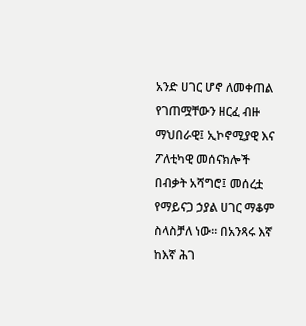አንድ ሀገር ሆኖ ለመቀጠል የገጠሟቸውን ዘርፈ ብዙ ማህበራዊ፤ ኢኮኖሚያዊ እና ፖለቲካዊ መሰናክሎች በብቃት አሻግሮ፤ መሰረቷ የማይናጋ ኃያል ሀገር ማቆም ስላስቻለ ነው። በአንጻሩ እኛ ከእኛ ሕገ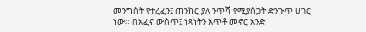መንግስት የተረፈን፤ ጠንከር ያለ ንጥሻ የሚያሰጋት ድንጉጥ ሀገር ነው። በአፈና ውስጥ፤ ነጻነትን አጥቶ መኖር አንድ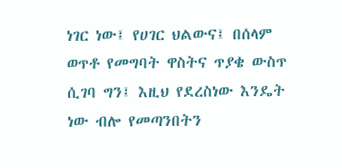ነገር ነው፤ የሀገር ህልውና፤ በሰላም ወጥቶ የመግባት ዋስትና ጥያቄ ውስጥ ሲገባ ግን፤ እዚህ የደረስነው እንዴት ነው ብሎ የመጣንበትን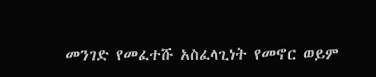መንገድ የመፈተሹ አስፈላጊነት የመኖር ወይም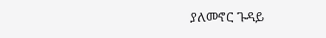ያለመኖር ጉዳይ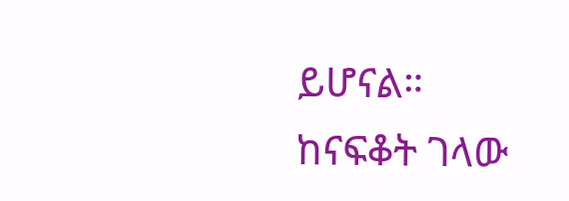ይሆናል።
ከናፍቆት ገላው